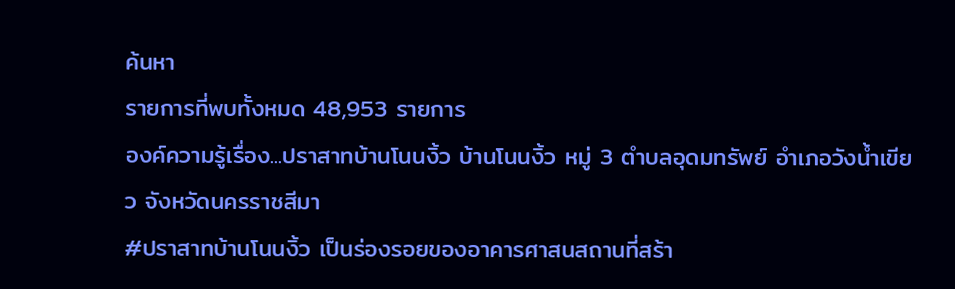ค้นหา
รายการที่พบทั้งหมด 48,953 รายการ
องค์ความรู้เรื่อง...ปราสาทบ้านโนนงิ้ว บ้านโนนงิ้ว หมู่ 3 ตำบลอุดมทรัพย์ อำเภอวังน้ำเขียว จังหวัดนครราชสีมา
#ปราสาทบ้านโนนงิ้ว เป็นร่องรอยของอาคารศาสนสถานที่สร้า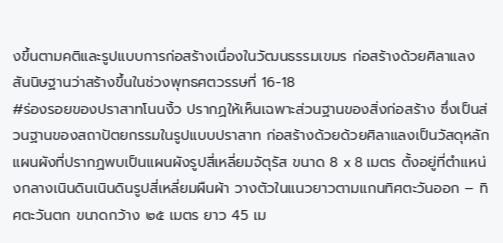งขึ้นตามคติและรูปแบบการก่อสร้างเนื่องในวัฒนธรรมเขมร ก่อสร้างด้วยศิลาแลง สันนิษฐานว่าสร้างขึ้นในช่วงพุทธศตวรรษที่ 16-18
#ร่องรอยของปราสาทโนนงิ้ว ปรากฏให้เห็นเฉพาะส่วนฐานของสิ่งก่อสร้าง ซึ่งเป็นส่วนฐานของสถาปัตยกรรมในรูปแบบปราสาท ก่อสร้างด้วยด้วยศิลาแลงเป็นวัสดุหลัก แผนผังที่ปรากฏพบเป็นแผนผังรูปสี่เหลี่ยมจัตุรัส ขนาด 8 x 8 เมตร ตั้งอยู่ที่ตำแหน่งกลางเนินดินเนินดินรูปสี่เหลี่ยมผืนผ้า วางตัวในแนวยาวตามแกนทิศตะวันออก – ทิศตะวันตก ขนาดกว้าง ๒๕ เมตร ยาว 45 เม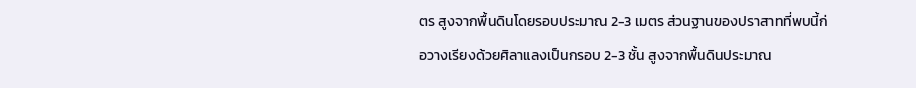ตร สูงจากพื้นดินโดยรอบประมาณ 2-3 เมตร ส่วนฐานของปราสาทที่พบนี้ก่อวางเรียงด้วยศิลาแลงเป็นกรอบ 2-3 ชั้น สูงจากพื้นดินประมาณ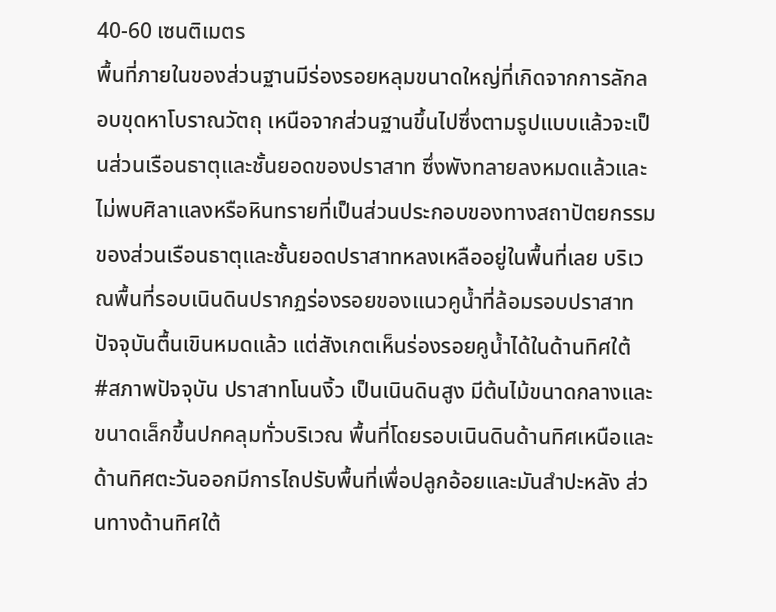40-60 เซนติเมตร
พื้นที่ภายในของส่วนฐานมีร่องรอยหลุมขนาดใหญ่ที่เกิดจากการลักลอบขุดหาโบราณวัตถุ เหนือจากส่วนฐานขึ้นไปซึ่งตามรูปแบบแล้วจะเป็นส่วนเรือนธาตุและชั้นยอดของปราสาท ซึ่งพังทลายลงหมดแล้วและไม่พบศิลาแลงหรือหินทรายที่เป็นส่วนประกอบของทางสถาปัตยกรรมของส่วนเรือนธาตุและชั้นยอดปราสาทหลงเหลืออยู่ในพื้นที่เลย บริเวณพื้นที่รอบเนินดินปรากฏร่องรอยของแนวคูน้ำที่ล้อมรอบปราสาท ปัจจุบันตื้นเขินหมดแล้ว แต่สังเกตเห็นร่องรอยคูน้ำได้ในด้านทิศใต้
#สภาพปัจจุบัน ปราสาทโนนงิ้ว เป็นเนินดินสูง มีต้นไม้ขนาดกลางและขนาดเล็กขึ้นปกคลุมทั่วบริเวณ พื้นที่โดยรอบเนินดินด้านทิศเหนือและด้านทิศตะวันออกมีการไถปรับพื้นที่เพื่อปลูกอ้อยและมันสำปะหลัง ส่วนทางด้านทิศใต้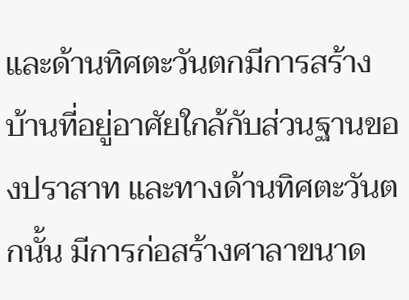และด้านทิศตะวันตกมีการสร้างบ้านที่อยู่อาศัยใกล้กับส่วนฐานของปราสาท และทางด้านทิศตะวันตกนั้น มีการก่อสร้างศาลาขนาด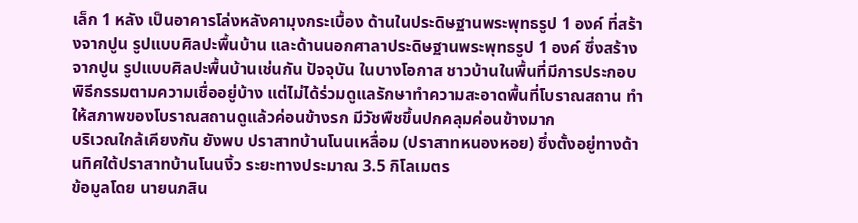เล็ก 1 หลัง เป็นอาคารโล่งหลังคามุงกระเบื้อง ด้านในประดิษฐานพระพุทธรูป 1 องค์ ที่สร้างจากปูน รูปแบบศิลปะพื้นบ้าน และด้านนอกศาลาประดิษฐานพระพุทธรูป 1 องค์ ซึ่งสร้างจากปูน รูปแบบศิลปะพื้นบ้านเช่นกัน ปัจจุบัน ในบางโอกาส ชาวบ้านในพื้นที่มีการประกอบพิธีกรรมตามความเชื่ออยู่บ้าง แต่ไม่ได้ร่วมดูแลรักษาทำความสะอาดพื้นที่โบราณสถาน ทำให้สภาพของโบราณสถานดูแล้วค่อนข้างรก มีวัชพืชขึ้นปกคลุมค่อนข้างมาก
บริเวณใกล้เคียงกัน ยังพบ ปราสาทบ้านโนนเหลื่อม (ปราสาทหนองหอย) ซึ่งตั้งอยู่ทางด้านทิศใต้ปราสาทบ้านโนนงิ้ว ระยะทางประมาณ 3.5 กิโลเมตร
ข้อมูลโดย นายนภสิน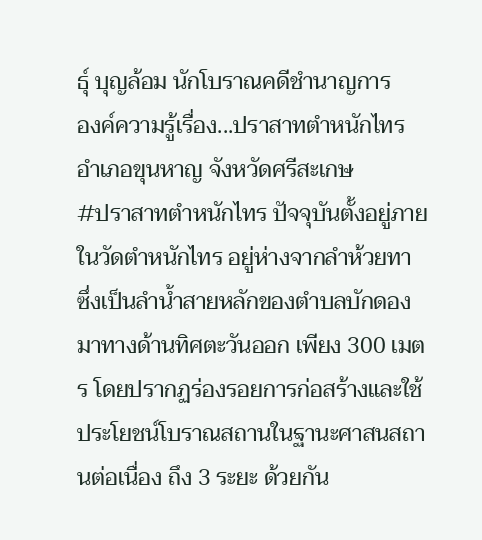ธุ์ บุญล้อม นักโบราณคดีชำนาญการ
องค์ความรู้เรื่อง...ปราสาทตำหนักไทร อำเภอขุนหาญ จังหวัดศรีสะเกษ
#ปราสาทตำหนักไทร ปัจจุบันตั้งอยู่ภายในวัดตำหนักไทร อยู่ห่างจากลำห้วยทา ซึ่งเป็นลำน้ำสายหลักของตำบลบักดอง มาทางด้านทิศตะวันออก เพียง 300 เมตร โดยปรากฏร่องรอยการก่อสร้างและใช้ประโยชน์โบราณสถานในฐานะศาสนสถานต่อเนื่อง ถึง 3 ระยะ ด้วยกัน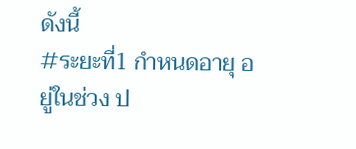ดังนี้
#ระยะที่1 กำหนดอายุ อยู่ในช่วง ป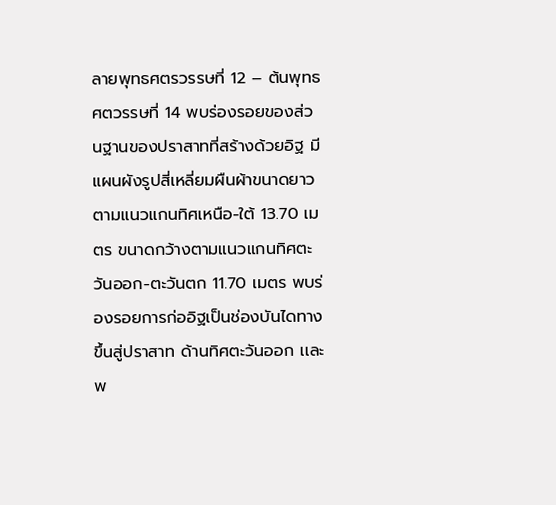ลายพุทธศตรวรรษที่ 12 – ต้นพุทธศตวรรษที่ 14 พบร่องรอยของส่วนฐานของปราสาทที่สร้างด้วยอิฐ มีแผนผังรูปสี่เหลี่ยมผืนผ้าขนาดยาวตามแนวแกนทิศเหนือ-ใต้ 13.70 เมตร ขนาดกว้างตามแนวแกนทิศตะวันออก-ตะวันตก 11.70 เมตร พบร่องรอยการก่ออิฐเป็นช่องบันไดทางขึ้นสู่ปราสาท ด้านทิศตะวันออก เเละพ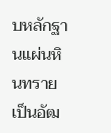บหลักฐานแผ่นหินทรายเป็นอัฒ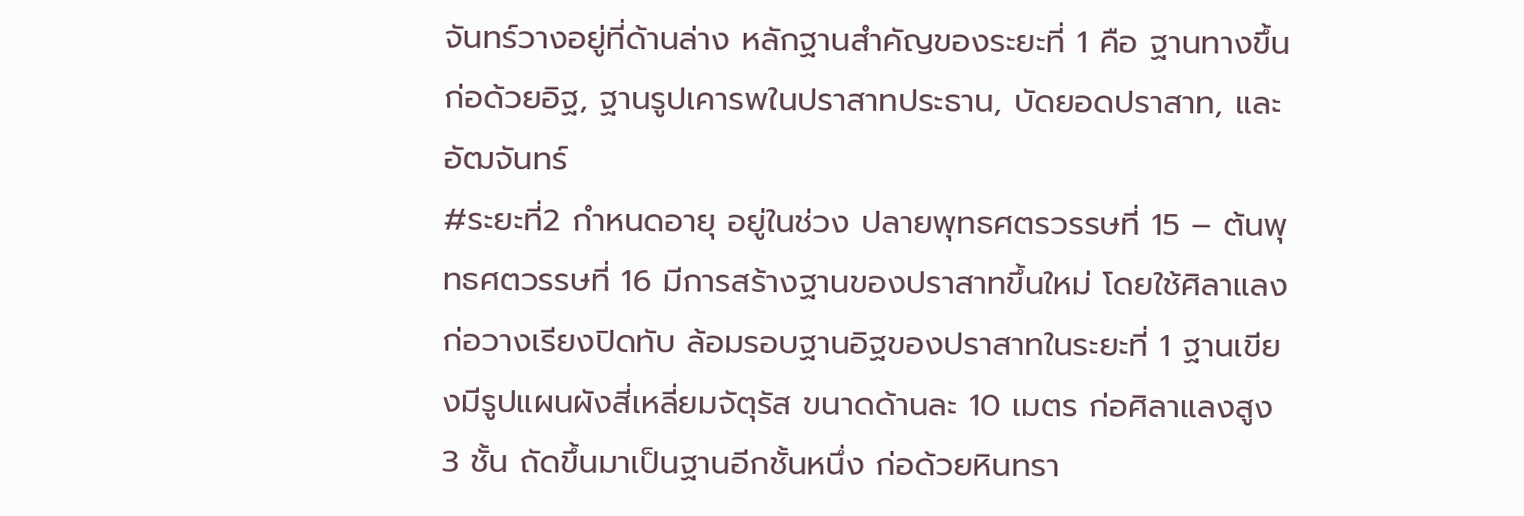จันทร์วางอยู่ที่ด้านล่าง หลักฐานสำคัญของระยะที่ 1 คือ ฐานทางขึ้นก่อด้วยอิฐ, ฐานรูปเคารพในปราสาทประธาน, บัดยอดปราสาท, และอัฒจันทร์
#ระยะที่2 กำหนดอายุ อยู่ในช่วง ปลายพุทธศตรวรรษที่ 15 – ต้นพุทธศตวรรษที่ 16 มีการสร้างฐานของปราสาทขึ้นใหม่ โดยใช้ศิลาแลงก่อวางเรียงปิดทับ ล้อมรอบฐานอิฐของปราสาทในระยะที่ 1 ฐานเขียงมีรูปแผนผังสี่เหลี่ยมจัตุรัส ขนาดด้านละ 10 เมตร ก่อศิลาแลงสูง 3 ชั้น ถัดขึ้นมาเป็นฐานอีกชั้นหนึ่ง ก่อด้วยหินทรา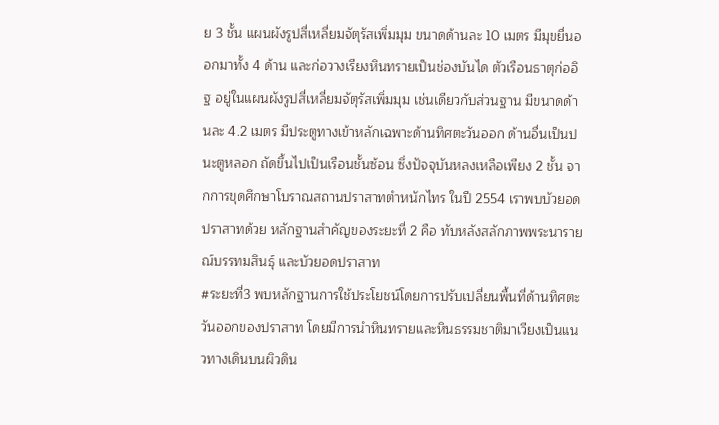ย 3 ชั้น แผนผังรูปสี่เหลี่ยมจัตุรัสเพิ่มมุม ขนาดด้านละ 10 เมตร มีมุขยื่นออกมาทั้ง 4 ด้าน และก่อวางเรียงหินทรายเป็นช่องบันได ตัวเรือนธาตุก่ออิฐ อยู่ในแผนผังรูปสี่เหลี่ยมจัตุรัสเพิ่มมุม เช่นเดียวกับส่วนฐาน มีขนาดด้านละ 4.2 เมตร มีประตูทางเข้าหลักเฉพาะด้านทิศตะวันออก ด้านอื่นเป็นปนะตูหลอก ถัดขึ้นไปเป็นเรือนชั้นซ้อน ซึ่งปัจจุบันหลงเหลือเพียง 2 ชั้น จากการขุดศึกษาโบราณสถานปราสาทตำหนักไทร ในปี 2554 เราพบบัวยอดปราสาทด้วย หลักฐานสำคัญของระยะที่ 2 คือ ทับหลังสลักภาพพระนารายณ์บรรทมสินธุ์ และบัวยอดปราสาท
#ระยะที่3 พบหลักฐานการใช้ประโยชน์โดยการปรับเปลี่ยนพื้นที่ด้านทิศตะวันออกของปราสาท โดยมีการนำหินทรายและหินธรรมชาติมาเวียงเป็นแนวทางเดินบนผิวดิน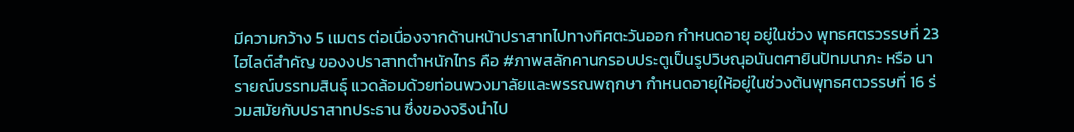มีความกว้าง 5 เเมตร ต่อเนื่องจากด้านหน้าปราสาทไปทางทิศตะวันออก กำหนดอายุ อยู่ในช่วง พุทธศตรวรรษที่ 23
ไฮไลต์สำคัญ ของงปราสาทตำหนักไทร คือ #ภาพสลักคานกรอบประตูเป็นรูปวิษณุอนันตศายินปัทมนาภะ หรือ นารายณ์บรรทมสินธุ์ แวดล้อมด้วยท่อนพวงมาลัยและพรรณพฤกษา กำหนดอายุให้อยู่ในช่วงต้นพุทธศตวรรษที่ 16 ร่วมสมัยกับปราสาทประธาน ซึ่งของจริงนำไป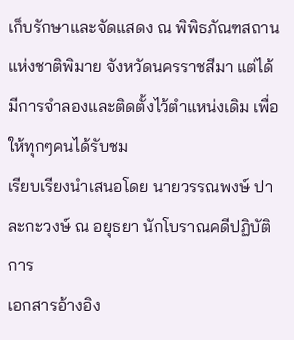เก็บรักษาและจัดแสดง ณ พิพิธภัณฑสถานแห่งชาติพิมาย จังหวัดนครราชสีมา แต่ได้มีการจำลองและติดตั้งไว้ตำแหน่งเดิม เพื่อให้ทุกๆคนได้รับชม
เรียบเรียงนำเสนอโดย นายวรรณพงษ์ ปาละกะวงษ์ ณ อยุธยา นักโบราณคดีปฏิบัติการ
เอกสารอ้างอิง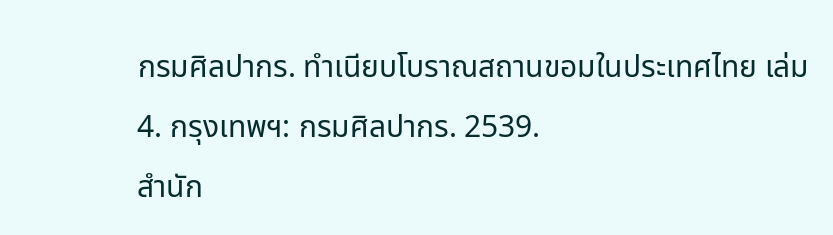กรมศิลปากร. ทำเนียบโบราณสถานขอมในประเทศไทย เล่ม 4. กรุงเทพฯ: กรมศิลปากร. 2539.
สำนัก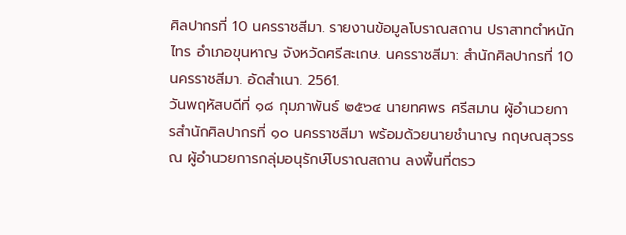ศิลปากรที่ 10 นครราชสีมา. รายงานข้อมูลโบราณสถาน ปราสาทตำหนักไทร อำเภอขุนหาญ จังหวัดศรีสะเกษ. นครราชสีมา: สำนักศิลปากรที่ 10 นครราชสีมา. อัดสำเนา. 2561.
วันพฤหัสบดีที่ ๑๘ กุมภาพันธ์ ๒๕๖๔ นายทศพร ศรีสมาน ผู้อำนวยการสำนักศิลปากรที่ ๑๐ นครราชสีมา พร้อมด้วยนายชำนาญ กฤษณสุวรรณ ผู้อำนวยการกลุ่มอนุรักษ์โบราณสถาน ลงพื้นที่ตรว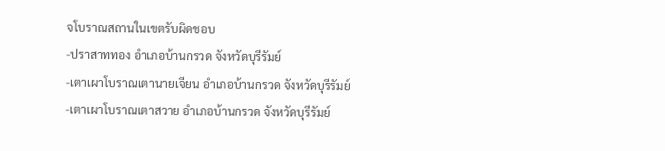จโบราณสถานในเขตรับผิดชอบ
-ปราสาททอง อำเภอบ้านกรวด จังหวัดบุรีรัมย์
-เตาเผาโบราณเตานายเจียน อำเภอบ้านกรวด จังหวัดบุรีรัมย์
-เตาเผาโบราณเตาสวาย อำเภอบ้านกรวด จังหวัดบุรีรัมย์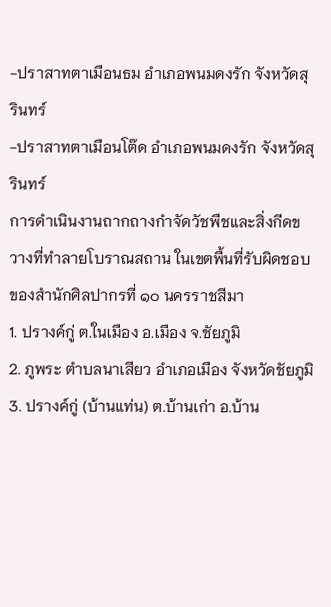-ปราสาทตาเมือนธม อำเภอพนมดงรัก จังหวัดสุรินทร์
-ปราสาทตาเมือนโต๊ด อำเภอพนมดงรัก จังหวัดสุรินทร์
การดำเนินงานถากถางกำจัดวัชพืชและสิ่งกีดขวางที่ทำลายโบราณสถาน ในเขตพื้นที่รับผิดชอบของสำนักศิลปากรที่ ๑๐ นครราชสีมา
1. ปรางค์กู่ ต.ในเมือง อ.เมือง จ.ชัยภูมิ
2. ภูพระ ตำบลนาเสียว อำเภอเมือง จังหวัดชัยภูมิ
3. ปรางค์กู่ (บ้านแท่น) ต.บ้านเก่า อ.บ้าน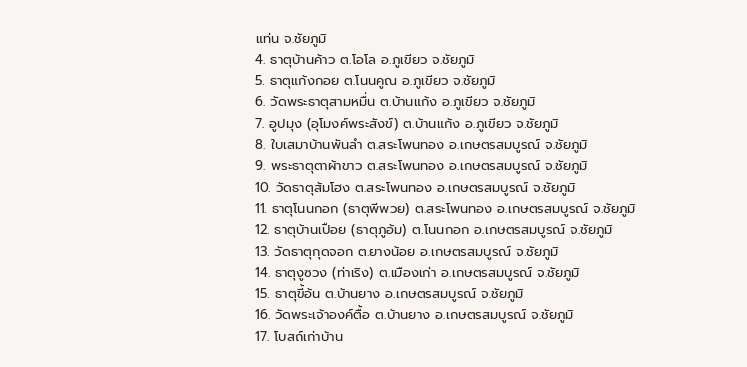แท่น จ.ชัยภูมิ
4. ธาตุบ้านค้าว ต.โอโล อ.ภูเขียว จ.ชัยภูมิ
5. ธาตุแก้งกอย ต.โนนคูณ อ.ภูเขียว จ.ชัยภูมิ
6. วัดพระธาตุสามหมื่น ต.บ้านแก้ง อ.ภูเขียว จ.ชัยภูมิ
7. อูปมุง (อุโมงค์พระสังข์) ต.บ้านแก้ง อ.ภูเขียว จ.ชัยภูมิ
8. ใบเสมาบ้านพันลำ ต.สระโพนทอง อ.เกษตรสมบูรณ์ จ.ชัยภูมิ
9. พระธาตุตาผ้าขาว ต.สระโพนทอง อ.เกษตรสมบูรณ์ จ.ชัยภูมิ
10. วัดธาตุส้มโฮง ต.สระโพนทอง อ.เกษตรสมบูรณ์ จ.ชัยภูมิ
11. ธาตุโนนกอก (ธาตุพีพวย) ต.สระโพนทอง อ.เกษตรสมบูรณ์ จ.ชัยภูมิ
12. ธาตุบ้านเปือย (ธาตุภูอ้ม) ต.โนนกอก อ.เกษตรสมบูรณ์ จ.ชัยภูมิ
13. วัดธาตุกุดจอก ต.ยางน้อย อ.เกษตรสมบูรณ์ จ.ชัยภูมิ
14. ธาตุงูซวง (ท่าเริง) ต.เมืองเก่า อ.เกษตรสมบูรณ์ จ.ชัยภูมิ
15. ธาตุขี้อ้น ต.บ้านยาง อ.เกษตรสมบูรณ์ จ.ชัยภูมิ
16. วัดพระเจ้าองค์ตื้อ ต.บ้านยาง อ.เกษตรสมบูรณ์ จ.ชัยภูมิ
17. โบสถ์เก่าบ้าน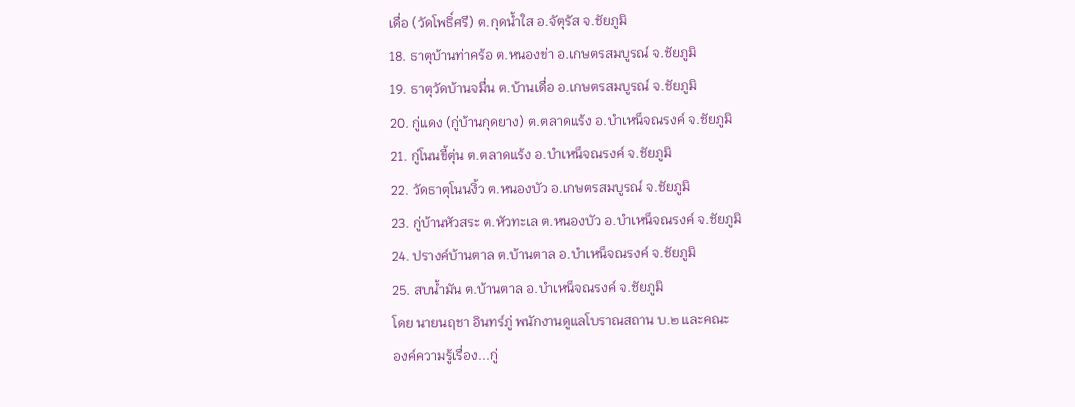เดื่อ (วัดโพธิ์ศรี) ต.กุดน้ำใส อ.จัตุรัส จ.ชัยภูมิ
18. ธาตุบ้านท่าคร้อ ต.หนองข่า อ.เกษตรสมบูรณ์ จ.ชัยภูมิ
19. ธาตุวัดบ้านจมื่น ต.บ้านเดื่อ อ.เกษตรสมบูรณ์ จ.ชัยภูมิ
20. กู่แดง (กู่บ้านกุดยาง) ต.ตลาดแร้ง อ.บำเหน็จณรงค์ จ.ชัยภูมิ
21. กู่โนนขี้ตุ่น ต.ตลาดแร้ง อ.บำเหน็จณรงค์ จ.ชัยภูมิ
22. วัดธาตุโนนงิ้ว ต.หนองบัว อ.เกษตรสมบูรณ์ จ.ชัยภูมิ
23. กู่บ้านหัวสระ ต.หัวทะเล ต.หนองบัว อ.บำเหน็จณรงค์ จ.ชัยภูมิ
24. ปรางค์บ้านตาล ต.บ้านตาล อ.บำเหน็จณรงค์ จ.ชัยภูมิ
25. สบน้ำมัน ต.บ้านตาล อ.บำเหน็จณรงค์ จ.ชัยภูมิ
โดย นายนฤชา อินทร์ภู่ พนักงานดูแลโบราณสถาน บ.๒ และคณะ
องค์ความรู้เรื่อง...กู่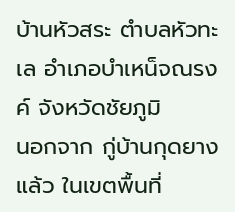บ้านหัวสระ ตำบลหัวทะเล อำเภอบำเหน็จณรงค์ จังหวัดชัยภูมิ
นอกจาก กู่บ้านกุดยาง แล้ว ในเขตพื้นที่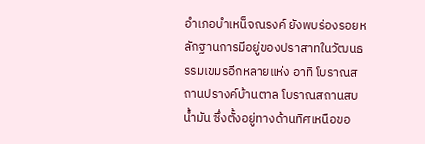อำเภอบำเหน็จณรงค์ ยังพบร่องรอยหลักฐานการมีอยู่ของปราสาทในวัฒนธรรมเขมรอีกหลายแห่ง อาทิ โบราณสถานปรางค์บ้านตาล โบราณสถานสบน้ำมัน ซึ่งตั้งอยู่ทางด้านทิศเหนือขอ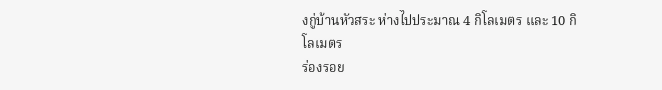งกู่บ้านหัวสระ ห่างไปประมาณ 4 กิโลเมตร และ 10 กิโลเมตร
ร่องรอย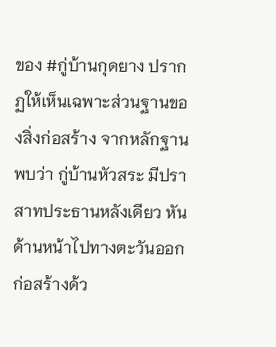ของ #กู่บ้านกุดยาง ปรากฏให้เห็นเฉพาะส่วนฐานของสิ่งก่อสร้าง จากหลักฐานพบว่า กู่บ้านหัวสระ มีปราสาทประธานหลังเดียว หันด้านหน้าไปทางตะวันออก ก่อสร้างด้ว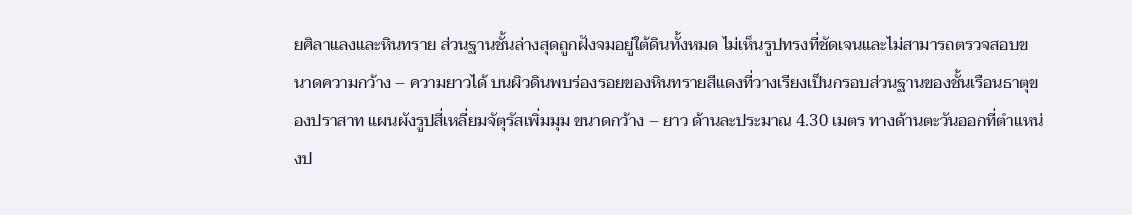ยศิลาแลงและหินทราย ส่วนฐานชั้นล่างสุดถูกฝังจมอยู่ใต้ดินทั้งหมด ไม่เห็นรูปทรงที่ชัดเจนและไม่สามารถตรวจสอบขนาดความกว้าง – ความยาวได้ บนผิวดินพบร่องรอยของหินทรายสีแดงที่วางเรียงเป็นกรอบส่วนฐานของชั้นเรือนธาตุของปราสาท แผนผังรูปสี่เหลี่ยมจัตุรัสเพิ่มมุม ขนาดกว้าง – ยาว ด้านละประมาณ 4.30 เมตร ทางด้านตะวันออกที่ตำแหน่งป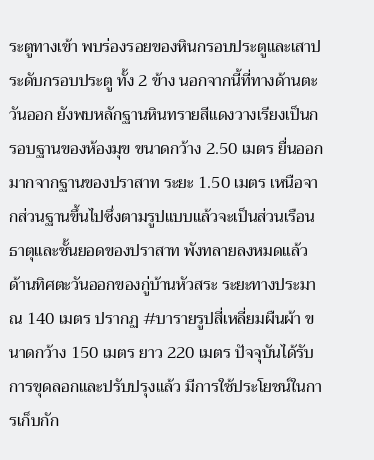ระตูทางเข้า พบร่องรอยของหินกรอบประตูและเสาประดับกรอบประตู ทั้ง 2 ข้าง นอกจากนี้ที่ทางด้านตะวันออก ยังพบหลักฐานหินทรายสีแดงวางเรียงเป็นกรอบฐานของห้องมุข ขนาดกว้าง 2.50 เมตร ยื่นออกมากจากฐานของปราสาท ระยะ 1.50 เมตร เหนือจากส่วนฐานขึ้นไปซึ่งตามรูปแบบแล้วจะเป็นส่วนเรือนธาตุและชั้นยอดของปราสาท พังทลายลงหมดแล้ว
ด้านทิศตะวันออกของกู่บ้านหัวสระ ระยะทางประมาณ 140 เมตร ปรากฏ #บารายรูปสี่เหลี่ยมผืนผ้า ขนาดกว้าง 150 เมตร ยาว 220 เมตร ปัจจุบันได้รับการขุดลอกและปรับปรุงแล้ว มีการใช้ประโยชน์ในการเก็บกัก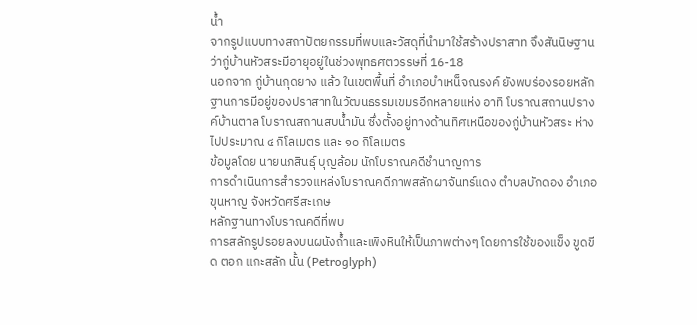น้ำ
จากรูปแบบทางสถาปัตยกรรมที่พบและวัสดุที่นำมาใช้สร้างปราสาท จึงสันนิษฐานว่ากู่บ้านหัวสระมีอายุอยู่ในช่วงพุทธศตวรรษที่ 16-18
นอกจาก กู่บ้านกุดยาง แล้ว ในเขตพื้นที่ อำเภอบำเหน็จณรงค์ ยังพบร่องรอยหลักฐานการมีอยู่ของปราสาทในวัฒนธรรมเขมรอีกหลายแห่ง อาทิ โบราณสถานปรางค์บ้านตาล โบราณสถานสบน้ำมัน ซึ่งตั้งอยู่ทางด้านทิศเหนือของกู่บ้านหัวสระ ห่างไปประมาณ ๔ กิโลเมตร และ ๑๐ กิโลเมตร
ข้อมูลโดย นายนภสินธุ์ บุญล้อม นักโบราณคดีชำนาญการ
การดำเนินการสำรวจแหล่งโบราณคดีภาพสลักผาจันทร์แดง ตำบลบักดอง อำเภอขุนหาญ จังหวัดศรีสะเกษ
หลักฐานทางโบราณคดีที่พบ
การสลักรูปรอยลงบนผนังถ้ำและเพิงหินให้เป็นภาพต่างๆ โดยการใช้ของแข็ง ขูดขีด ตอก แกะสลัก นั้น (Petroglyph)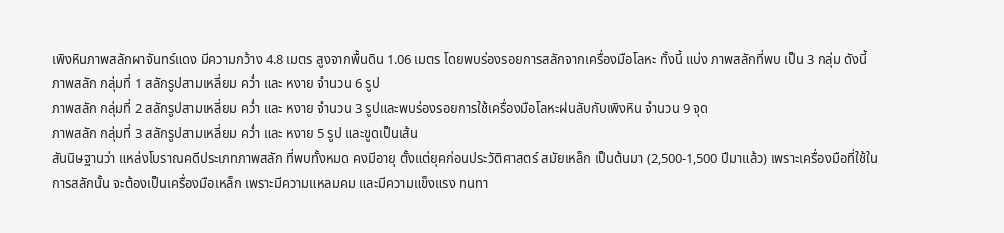เพิงหินภาพสลักผาจันทร์แดง มีความกว้าง 4.8 เมตร สูงจากพื้นดิน 1.06 เมตร โดยพบร่องรอยการสลักจากเครื่องมือโลหะ ทั้งนี้ แบ่ง ภาพสลักที่พบ เป็น 3 กลุ่ม ดังนี้
ภาพสลัก กลุ่มที่ 1 สลักรูปสามเหลี่ยม คว่ำ และ หงาย จำนวน 6 รูป
ภาพสลัก กลุ่มที่ 2 สลักรูปสามเหลี่ยม คว่ำ และ หงาย จำนวน 3 รูปและพบร่องรอยการใช้เครื่องมือโลหะฝนลับกับเพิงหิน จำนวน 9 จุด
ภาพสลัก กลุ่มที่ 3 สลักรูปสามเหลี่ยม คว่ำ และ หงาย 5 รูป และขูดเป็นเส้น
สันนิษฐานว่า แหล่งโบราณคดีประเภทภาพสลัก ที่พบทั้งหมด คงมีอายุ ตั้งแต่ยุคก่อนประวัติศาสตร์ สมัยเหล็ก เป็นต้นมา (2,500-1,500 ปีมาแล้ว) เพราะเครื่องมือที่ใช้ในการสลักนั้น จะต้องเป็นเครื่องมือเหล็ก เพราะมีความแหลมคม และมีความแข็งแรง ทนทา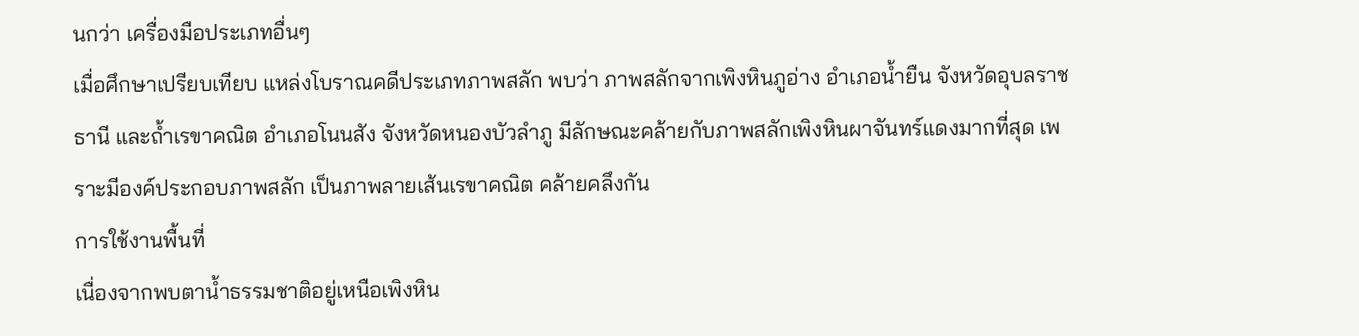นกว่า เครื่องมือประเภทอื่นๆ
เมื่อศึกษาเปรียบเทียบ แหล่งโบราณคดีประเภทภาพสลัก พบว่า ภาพสลักจากเพิงหินภูอ่าง อำเภอน้ำยืน จังหวัดอุบลราชธานี และถ้ำเรขาคณิต อำเภอโนนสัง จังหวัดหนองบัวลำภู มีลักษณะคล้ายกับภาพสลักเพิงหินผาจันทร์แดงมากที่สุด เพราะมีองค์ประกอบภาพสลัก เป็นภาพลายเส้นเรขาคณิต คล้ายคลึงกัน
การใช้งานพื้นที่
เนื่องจากพบตาน้ำธรรมชาติอยู่เหนือเพิงหิน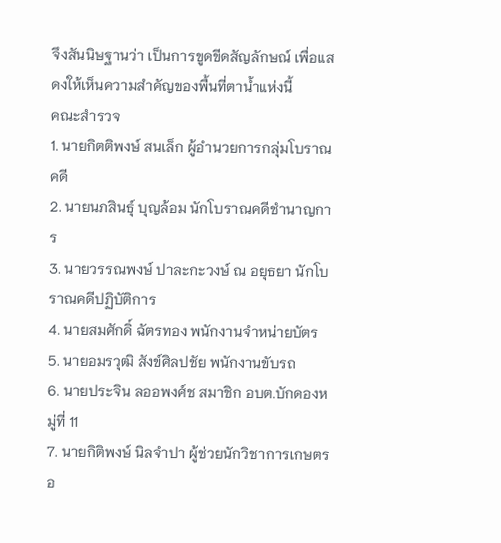จึงสันนิษฐานว่า เป็นการขูดขีดสัญลักษณ์ เพื่อแสดงให้เห็นความสำคัญของพื้นที่ตาน้ำแห่งนี้
คณะสำรวจ
1. นายกิตติพงษ์ สนเล็ก ผู้อำนวยการกลุ่มโบราณคดี
2. นายนภสินธุ์ บุญล้อม นักโบราณคดีชำนาญการ
3. นายวรรณพงษ์ ปาละกะวงษ์ ณ อยุธยา นักโบราณคดีปฏิบัติการ
4. นายสมศักดิ์ ฉัตรทอง พนักงานจำหน่ายบัตร
5. นายอมรวุฒิ สังข์ศิลปชัย พนักงานขับรถ
6. นายประจิน ลออพงศ์ช สมาชิก อบต.บักดองหมู่ที่ 11
7. นายกิติพงษ์ นิลจำปา ผู้ช่วยนักวิชาการเกษตร อ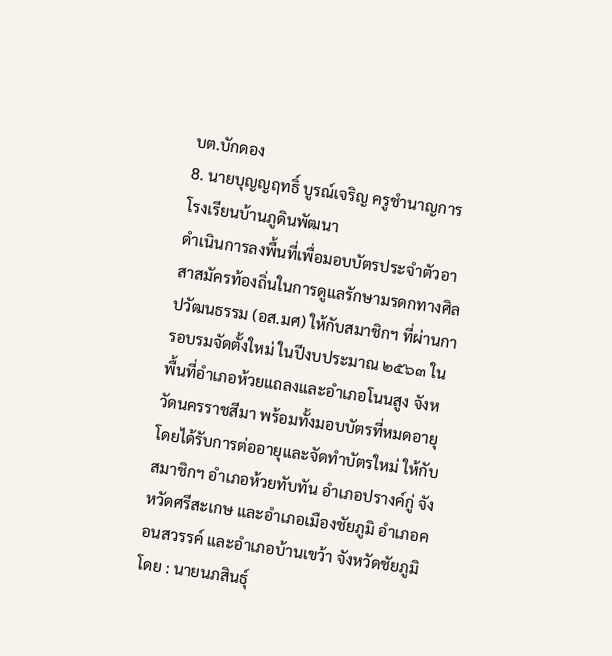บต.บักดอง
8. นายบุญญฤทธิ์ บูรณ์เจริญ ครูชำนาญการ โรงเรียนบ้านภูดินพัฒนา
ดำเนินการลงพื้นที่เพื่อมอบบัตรประจำตัวอาสาสมัครท้องถิ่นในการดูแลรักษามรดกทางศิลปวัฒนธรรม (อส.มศ) ให้กับสมาชิกฯ ที่ผ่านการอบรมจัดตั้งใหม่ ในปีงบประมาณ ๒๕๖๓ ในพื้นที่อำเภอห้วยแถลงและอำเภอโนนสูง จังหวัดนครราชสีมา พร้อมทั้งมอบบัตรที่หมดอายุโดยได้รับการต่ออายุและจัดทำบัตรใหม่ ให้กับสมาชิกฯ อำเภอห้วยทับทัน อำเภอปรางค์กู่ จังหวัดศรีสะเกษ และอำเภอเมืองชัยภูมิ อำเภอคอนสวรรค์ และอำเภอบ้านเขว้า จังหวัดชัยภูมิ
โดย : นายนภสินธุ์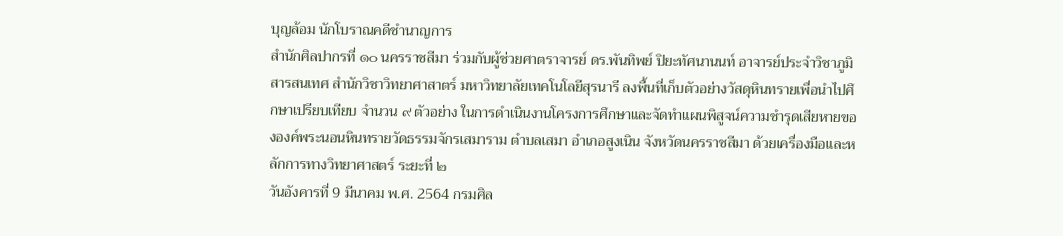บุญล้อม นักโบราณคดีชำนาญการ
สำนักศิลปากรที่ ๑๐ นครราชสีมา ร่วมกับผู้ช่วยศาตราจารย์ ดร.พันทิพย์ ปิยะทัศนานนท์ อาจารย์ประจำวิชาภูมิสารสนเทศ สำนักวิชาวิทยาศาสาตร์ มหาวิทยาลัยเทคโนโลยีสุรนารี ลงพื้นที่เก็บตัวอย่างวัสดุหินทรายเพื่อนำไปศึกษาเปรียบเทียบ จำนวน ๙ ตัวอย่าง ในการดำเนินงานโครงการศึกษาและจัดทำแผนพิสูจน์ความชำรุดเสียหายขององค์พระนอนหินทรายวัดธรรมจักรเสมาราม ตำบลเสมา อำเภอสูงเนิน จังหวัดนครราชสีมา ด้วยเครื่องมือและหลักการทางวิทยาศาสตร์ ระยะที่ ๒
วันอังคารที่ 9 มีนาคม พ.ศ. 2564 กรมศิล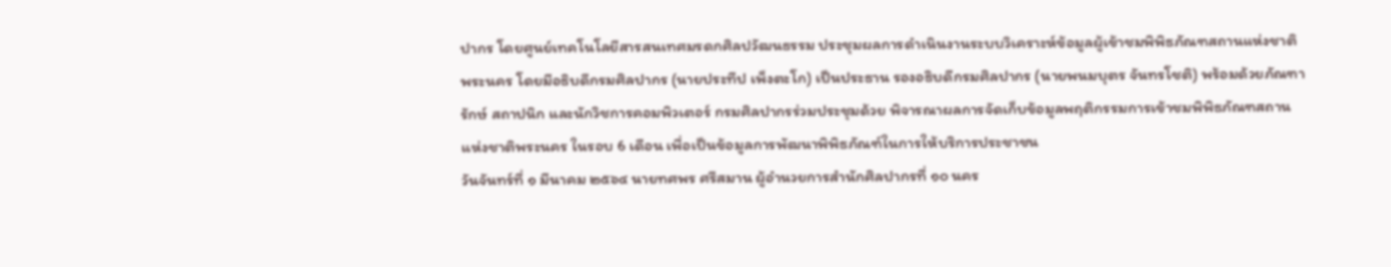ปากร โดยศูนย์เทคโนโลยีสารสนเทศมรดกศิลปวัฒนธรรม ประชุมผลการดำเนินงานระบบวิเคราะห์ข้อมูลผู้เข้าชมพิพิธภัณฑสถานแห่งชาติพระนคร โดยมีอธิบดีกรมศิลปากร (นายประทีป เพ็งตะโก) เป็นประธาน รองอธิบดีกรมศิลปากร (นายพนมบุตร จันทรโชติ) พร้อมด้วยภัณฑารักษ์ สถาปนิก และนักวิชการคอมพิวเตอร์ กรมศิลปากรร่วมประชุมด้วย พิจารณาผลการจัดเก็บข้อมูลพฤติกรรมการเข้าชมพิพิธภัณฑสถานแห่งชาติพระนคร ในรอบ 6 เดือน เพื่อเป็นข้อมูลการพัฒนาพิพิธภัณฑ์ในการให้บริการประชาชน
วันจันทร์ที่ ๑ มีนาคม ๒๕๖๔ นายทศพร ศรีสมาน ผู้อำนวยการสำนักศิลปากรที่ ๑๐ นคร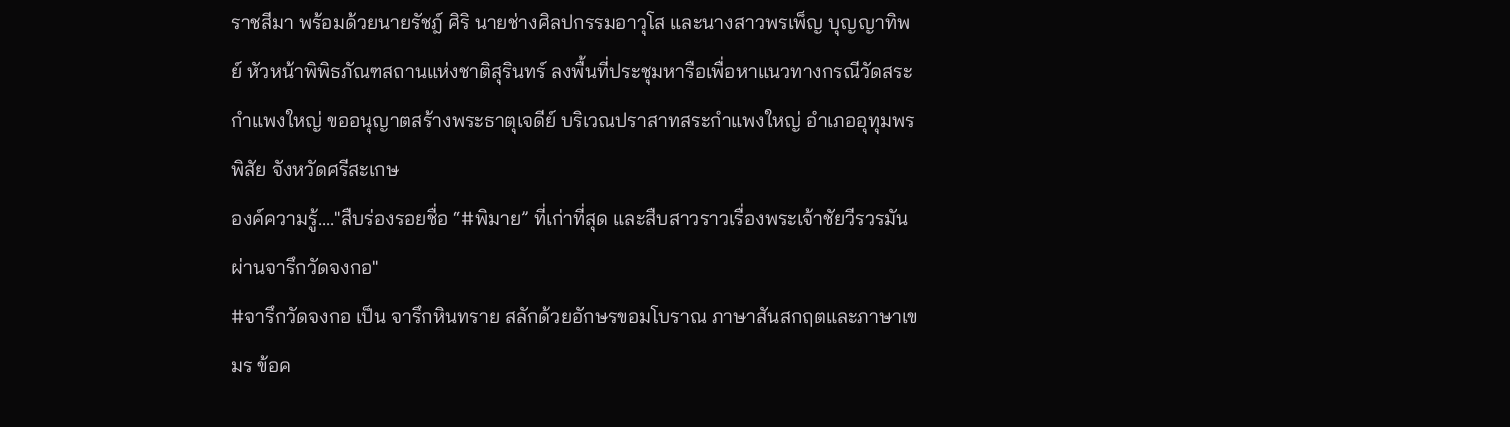ราชสีมา พร้อมด้วยนายรัชฎ์ ศิริ นายช่างศิลปกรรมอาวุโส และนางสาวพรเพ็ญ บุญญาทิพย์ หัวหน้าพิพิธภัณฑสถานแห่งชาติสุรินทร์ ลงพื้นที่ประชุมหารือเพื่อหาแนวทางกรณีวัดสระกำแพงใหญ่ ขออนุญาตสร้างพระธาตุเจดีย์ บริเวณปราสาทสระกำแพงใหญ่ อำเภออุทุมพรพิสัย จังหวัดศรีสะเกษ
องค์ความรู้...."สืบร่องรอยชื่อ “#พิมาย” ที่เก่าที่สุด และสืบสาวราวเรื่องพระเจ้าชัยวีรวรมัน ผ่านจารึกวัดจงกอ"
#จารึกวัดจงกอ เป็น จารึกหินทราย สลักด้วยอักษรขอมโบราณ ภาษาสันสกฤตและภาษาเขมร ข้อค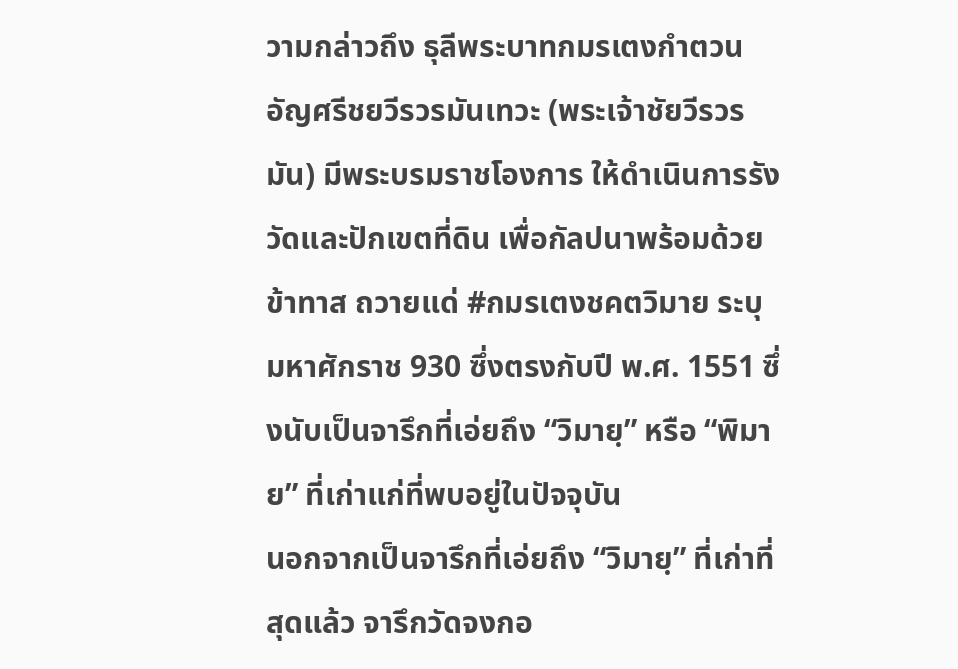วามกล่าวถึง ธุลีพระบาทกมรเตงกำตวนอัญศรีชยวีรวรมันเทวะ (พระเจ้าชัยวีรวรมัน) มีพระบรมราชโองการ ให้ดำเนินการรังวัดและปักเขตที่ดิน เพื่อกัลปนาพร้อมด้วยข้าทาส ถวายแด่ #กมรเตงชคตวิมาย ระบุ มหาศักราช 930 ซึ่งตรงกับปี พ.ศ. 1551 ซึ่งนับเป็นจารึกที่เอ่ยถึง “วิมายฺ” หรือ “พิมาย” ที่เก่าแก่ที่พบอยู่ในปัจจุบัน
นอกจากเป็นจารึกที่เอ่ยถึง “วิมายฺ” ที่เก่าที่สุดแล้ว จารึกวัดจงกอ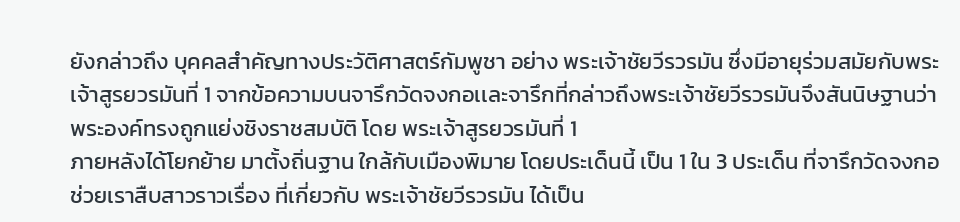ยังกล่าวถึง บุคคลสำคัญทางประวัติศาสตร์กัมพูชา อย่าง พระเจ้าชัยวีรวรมัน ซึ่งมีอายุร่วมสมัยกับพระเจ้าสูรยวรมันที่ 1 จากข้อความบนจารึกวัดจงกอเเละจารึกที่กล่าวถึงพระเจ้าชัยวีรวรมันจึงสันนิษฐานว่า พระองค์ทรงถูกแย่งชิงราชสมบัติ โดย พระเจ้าสูรยวรมันที่ 1
ภายหลังได้โยกย้าย มาตั้งถิ่นฐาน ใกล้กับเมืองพิมาย โดยประเด็นนี้ เป็น 1 ใน 3 ประเด็น ที่จารึกวัดจงกอ ช่วยเราสืบสาวราวเรื่อง ที่เกี่ยวกับ พระเจ้าชัยวีรวรมัน ได้เป็น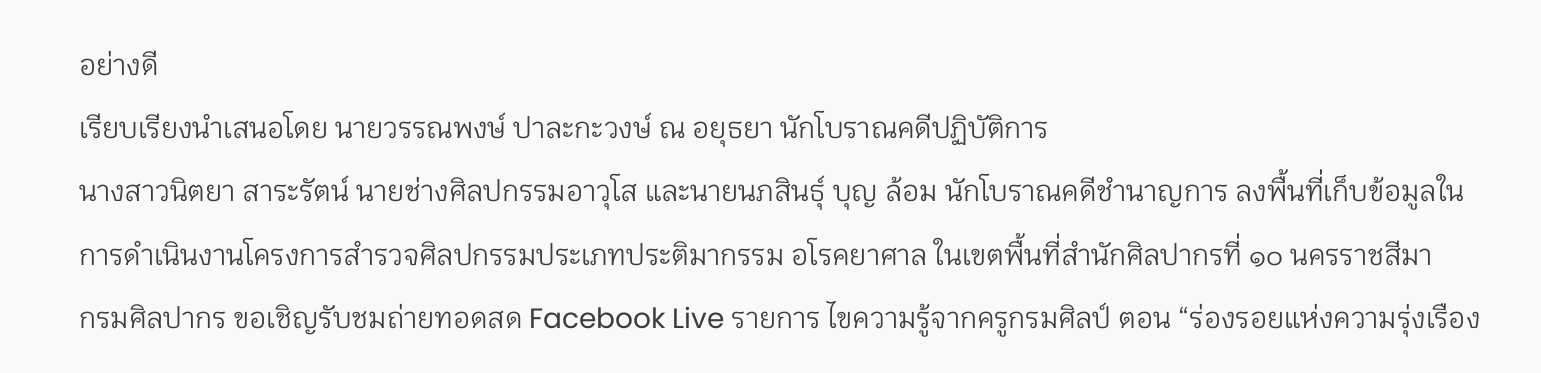อย่างดี
เรียบเรียงนำเสนอโดย นายวรรณพงษ์ ปาละกะวงษ์ ณ อยุธยา นักโบราณคดีปฏิบัติการ
นางสาวนิตยา สาระรัตน์ นายช่างศิลปกรรมอาวุโส และนายนภสินธุ์ บุญ ล้อม นักโบราณคดีชำนาญการ ลงพื้นที่เก็บข้อมูลในการดำเนินงานโครงการสำรวจศิลปกรรมประเภทประติมากรรม อโรคยาศาล ในเขตพื้นที่สำนักศิลปากรที่ ๑๐ นครราชสีมา
กรมศิลปากร ขอเชิญรับชมถ่ายทอดสด Facebook Live รายการ ไขความรู้จากครูกรมศิลป์ ตอน “ร่องรอยแห่งความรุ่งเรือง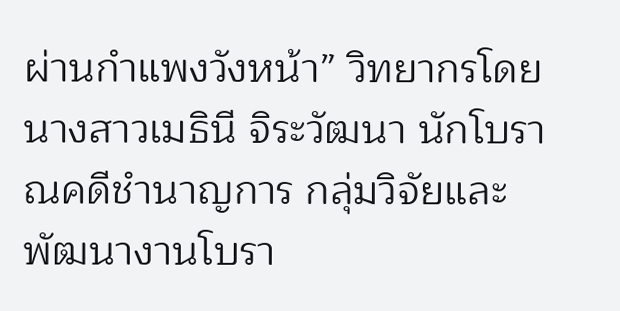ผ่านกำแพงวังหน้า” วิทยากรโดย นางสาวเมธินี จิระวัฒนา นักโบราณคดีชำนาญการ กลุ่มวิจัยและพัฒนางานโบรา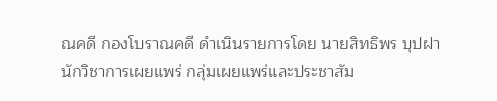ณคดี กองโบราณคดี ดำเนินรายการโดย นายสิทธิพร บุปฝา นักวิชาการเผยแพร่ กลุ่มเผยแพร่และประชาสัม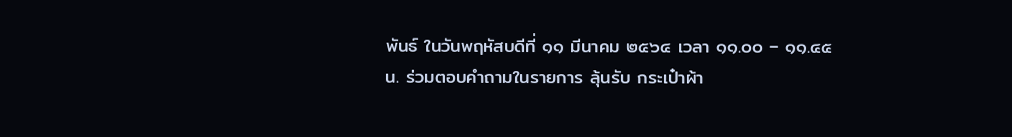พันธ์ ในวันพฤหัสบดีที่ ๑๑ มีนาคม ๒๕๖๔ เวลา ๑๑.๐๐ – ๑๑.๔๕ น. ร่วมตอบคำถามในรายการ ลุ้นรับ กระเป๋าผ้า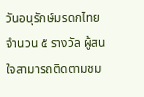วันอนุรักษ์มรดกไทย จำนวน ๕ รางวัล ผู้สนใจสามารถติดตามชม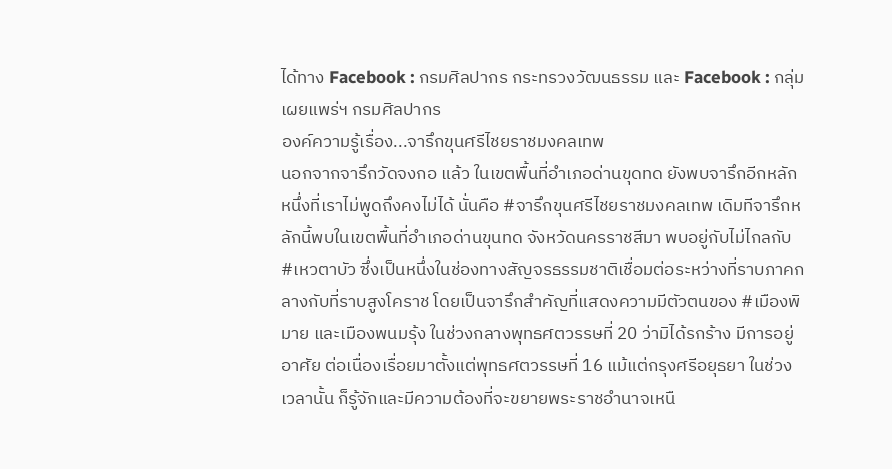ได้ทาง Facebook : กรมศิลปากร กระทรวงวัฒนธรรม และ Facebook : กลุ่มเผยแพร่ฯ กรมศิลปากร
องค์ความรู้เรื่อง...จารึกขุนศรีไชยราชมงคลเทพ
นอกจากจารึกวัดจงกอ แล้ว ในเขตพื้นที่อำเภอด่านขุดทด ยังพบจารึกอีกหลักหนึ่งที่เราไม่พูดถึงคงไม่ได้ นั่นคือ #จารึกขุนศรีไชยราชมงคลเทพ เดิมทีจารึกหลักนี้พบในเขตพื้นที่อำเภอด่านขุนทด จังหวัดนครราชสีมา พบอยู่กับไม่ไกลกับ #เหวตาบัว ซึ่งเป็นหนึ่งในช่องทางสัญจรธรรมชาติเชื่อมต่อระหว่างที่ราบภาคกลางกับที่ราบสูงโคราช โดยเป็นจารึกสำคัญที่แสดงความมีตัวตนของ #เมืองพิมาย และเมืองพนมรุ้ง ในช่วงกลางพุทธศตวรรษที่ 20 ว่ามิได้รกร้าง มีการอยู่อาศัย ต่อเนื่องเรื่อยมาตั้งแต่พุทธศตวรรษที่ 16 แม้แต่กรุงศรีอยุธยา ในช่วงเวลานั้น ก็รู้จักและมีความต้องที่จะขยายพระราชอำนาจเหนื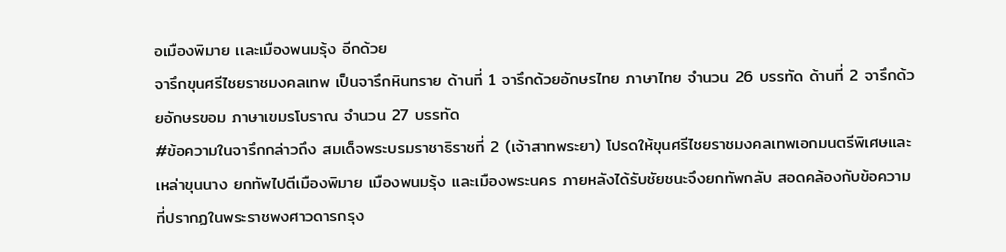อเมืองพิมาย เเละเมืองพนมรุ้ง อีกด้วย
จารึกขุนศรีไชยราชมงคลเทพ เป็นจารึกหินทราย ด้านที่ 1 จารึกด้วยอักษรไทย ภาษาไทย จำนวน 26 บรรทัด ด้านที่ 2 จารึกด้วยอักษรขอม ภาษาเขมรโบราณ จำนวน 27 บรรทัด
#ข้อความในจารึกกล่าวถึง สมเด็จพระบรมราชาธิราชที่ 2 (เจ้าสาทพระยา) โปรดให้ขุนศรีไชยราชมงคลเทพเอกมนตรีพิเศษและเหล่าขุนนาง ยกทัพไปตีเมืองพิมาย เมืองพนมรุ้ง และเมืองพระนคร ภายหลังได้รับชัยชนะจึงยกทัพกลับ สอดคล้องกับข้อความที่ปรากฏในพระราชพงศาวดารกรุง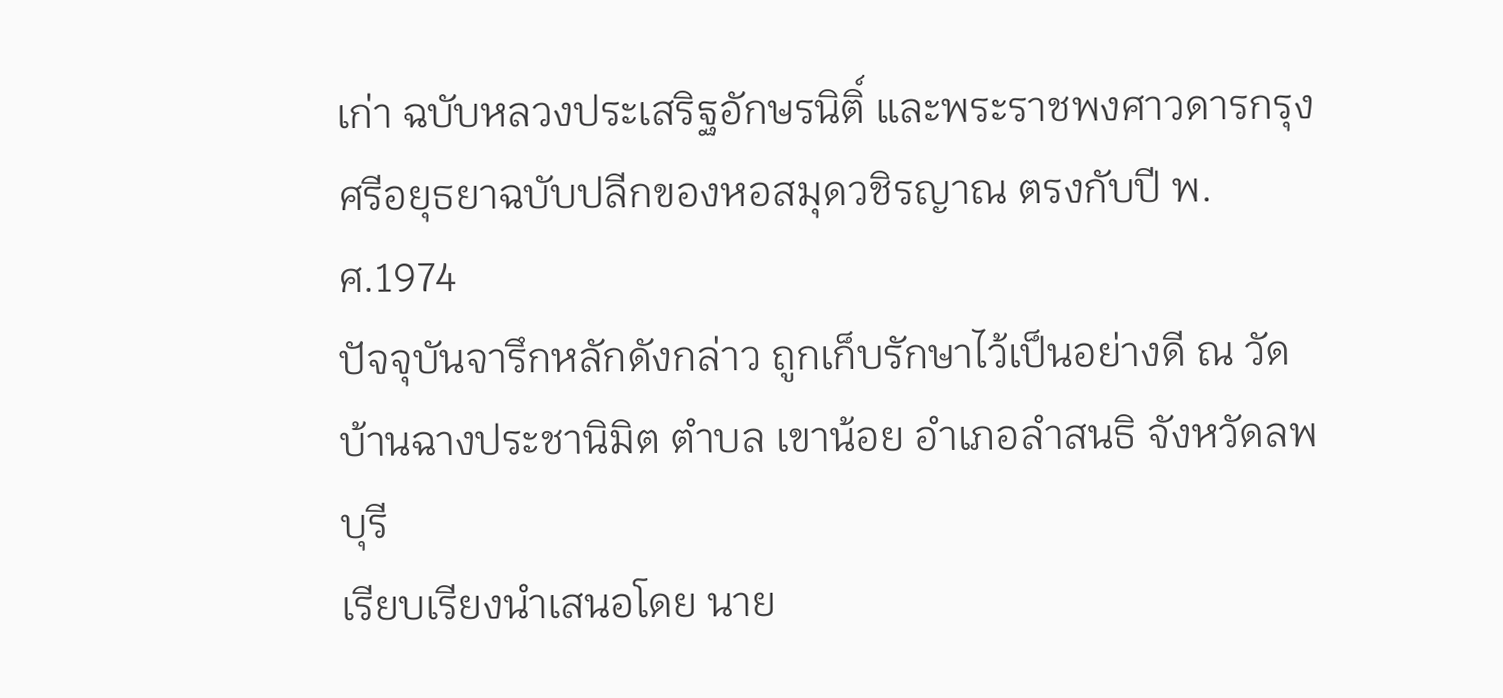เก่า ฉบับหลวงประเสริฐอักษรนิติ์ และพระราชพงศาวดารกรุงศรีอยุธยาฉบับปลีกของหอสมุดวชิรญาณ ตรงกับปี พ.ศ.1974
ปัจจุบันจารึกหลักดังกล่าว ถูกเก็บรักษาไว้เป็นอย่างดี ณ วัดบ้านฉางประชานิมิต ตำบล เขาน้อย อำเภอลำสนธิ จังหวัดลพบุรี
เรียบเรียงนำเสนอโดย นาย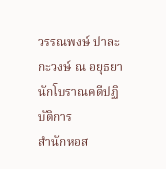วรรณพงษ์ ปาละกะวงษ์ ณ อยุธยา นักโบราณคดีปฏิบัติการ
สำนักหอส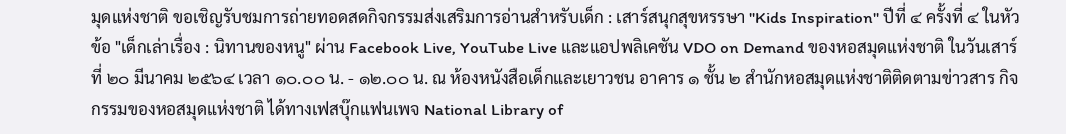มุดแห่งชาติ ขอเชิญรับชมการถ่ายทอดสดกิจกรรมส่งเสริมการอ่านสำหรับเด็ก : เสาร์สนุกสุขหรรษา "Kids Inspiration" ปีที่ ๔ ครั้งที่ ๔ ในหัวข้อ "เด็กเล่าเรื่อง : นิทานของหนู" ผ่าน Facebook Live, YouTube Live และแอปพลิเคชัน VDO on Demand ของหอสมุดแห่งชาติ ในวันเสาร์ที่ ๒๐ มีนาคม ๒๕๖๔ เวลา ๑๐.๐๐ น. - ๑๒.๐๐ น. ณ ห้องหนังสือเด็กและเยาวชน อาคาร ๑ ชั้น ๒ สำนักหอสมุดแห่งชาติติดตามข่าวสาร กิจกรรมของหอสมุดแห่งชาติ ได้ทางเฟสบุ๊กแฟนเพจ National Library of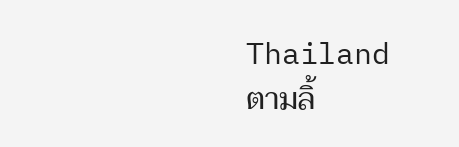Thailand ตามลิ้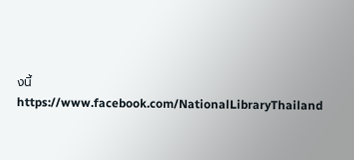งนี้https://www.facebook.com/NationalLibraryThailand